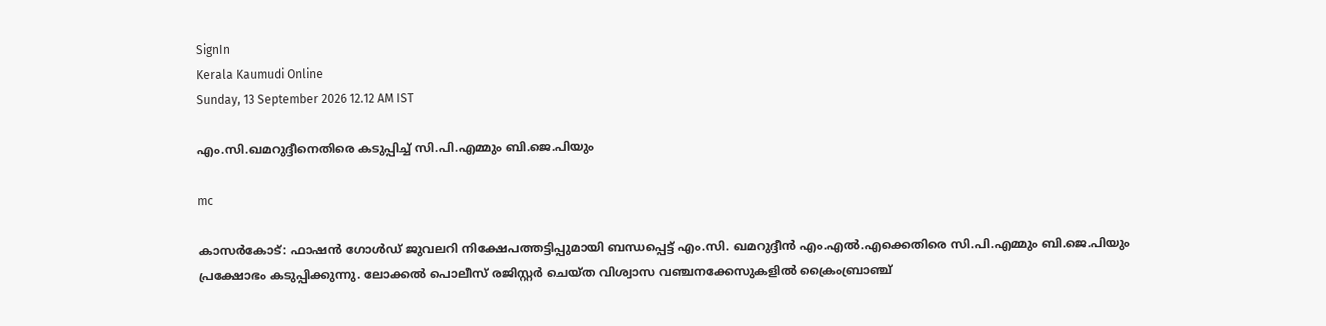SignIn
Kerala Kaumudi Online
Sunday, 13 September 2026 12.12 AM IST

എം.സി.ഖമറുദ്ദീനെതിരെ കടുപ്പിച്ച് സി.പി.എമ്മും ബി.ജെ.പിയും

mc

കാസർകോട്: ഫാഷൻ ഗോൾഡ് ജുവലറി നിക്ഷേപത്തട്ടിപ്പുമായി ബന്ധപ്പെട്ട് എം.സി. ഖമറുദ്ദീൻ എം.എൽ.എക്കെതിരെ സി.പി.എമ്മും ബി.ജെ.പിയും പ്രക്ഷോഭം കടുപ്പിക്കുന്നു. ലോക്കൽ പൊലീസ് രജിസ്റ്റർ ചെയ്ത വിശ്വാസ വഞ്ചനക്കേസുകളിൽ ക്രൈംബ്രാഞ്ച്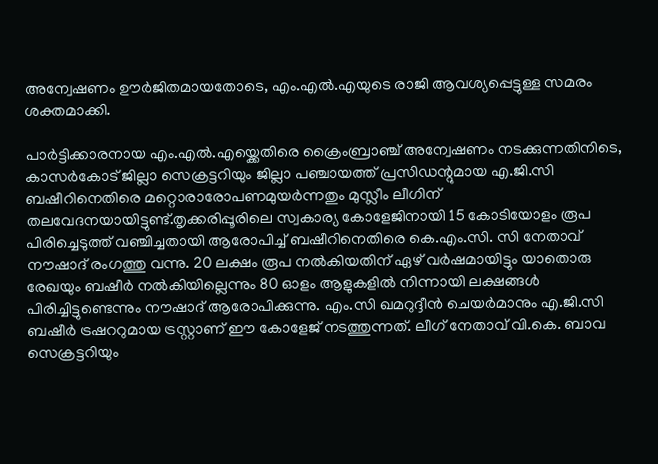അന്വേഷണം ഊർജിതമായതോടെ, എം.എൽ.എയുടെ രാജി ആവശ്യപ്പെട്ടുള്ള സമരം ശക്തമാക്കി.

പാർട്ടിക്കാരനായ എം.എൽ.എയ്ക്കെതിരെ ക്രൈംബ്രാഞ്ച് അന്വേഷണം നടക്കുന്നതിനിടെ, കാസർകോട് ജില്ലാ സെക്രട്ടറിയും ജില്ലാ പഞ്ചായത്ത് പ്രസിഡന്റുമായ എ.ജി.സി ബഷീറിനെതിരെ മറ്റൊരാരോപണമുയർന്നതും മുസ്ലീം ലീഗിന് തലവേദനയായിട്ടുണ്ട്.തൃക്കരിപ്പൂരിലെ സ്വകാര്യ കോളേജിനായി 15 കോടിയോളം രൂപ പിരിച്ചെടുത്ത് വഞ്ചിച്ചതായി ആരോപിച്ച് ബഷീറിനെതിരെ കെ.എം.സി. സി നേതാവ് നൗഷാദ് രംഗത്തു വന്നു. 20 ലക്ഷം രൂപ നൽകിയതിന് ഏഴ് വർഷമായിട്ടും യാതൊരു രേഖയും ബഷീർ നൽകിയില്ലെന്നും 80 ഓളം ആളുകളിൽ നിന്നായി ലക്ഷങ്ങൾ പിരിച്ചിട്ടുണ്ടെന്നും നൗഷാദ് ആരോപിക്കുന്നു. എം.സി ഖമറുദ്ദീൻ ചെയർമാനും എ.ജി.സി ബഷീർ ട്രഷററുമായ ട്രസ്റ്റാണ് ഈ കോളേജ് നടത്തുന്നത്. ലീഗ് നേതാവ് വി.കെ. ബാവ സെക്രട്ടറിയും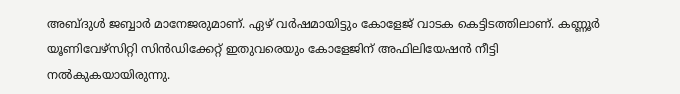അബ്ദുൾ ജബ്ബാർ മാനേജരുമാണ്. ഏഴ് വർഷമായിട്ടും കോളേജ് വാടക കെട്ടിടത്തിലാണ്. കണ്ണൂർ യൂണിവേഴ്സിറ്റി സിൻഡിക്കേറ്റ് ഇതുവരെയും കോളേജിന് അഫിലിയേഷൻ നീട്ടി നൽകുകയായിരുന്നു.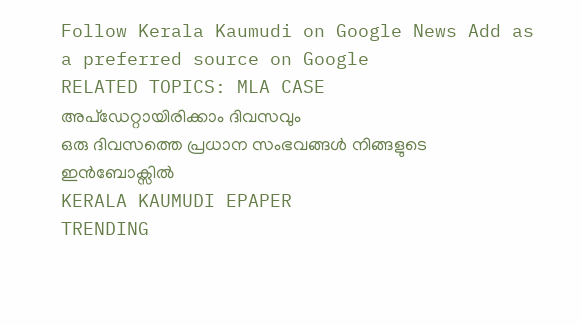Follow Kerala Kaumudi on Google News Add as a preferred source on Google
RELATED TOPICS: MLA CASE
അപ്ഡേറ്റായിരിക്കാം ദിവസവും
ഒരു ദിവസത്തെ പ്രധാന സംഭവങ്ങൾ നിങ്ങളുടെ ഇൻബോക്സിൽ
KERALA KAUMUDI EPAPER
TRENDING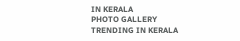IN KERALA
PHOTO GALLERY
TRENDING IN KERALA